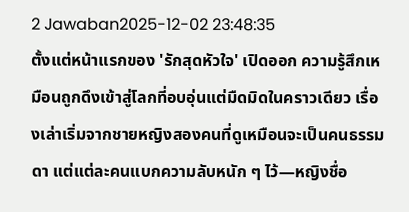2 Jawaban2025-12-02 23:48:35
ตั้งแต่หน้าแรกของ 'รักสุดหัวใจ' เปิดออก ความรู้สึกเหมือนถูกดึงเข้าสู่โลกที่อบอุ่นแต่มืดมิดในคราวเดียว เรื่องเล่าเริ่มจากชายหญิงสองคนที่ดูเหมือนจะเป็นคนธรรมดา แต่แต่ละคนแบกความลับหนัก ๆ ไว้—หญิงชื่อ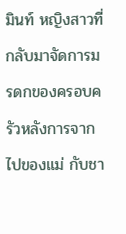มินท์ หญิงสาวที่กลับมาจัดการมรดกของครอบครัวหลังการจากไปของแม่ กับชา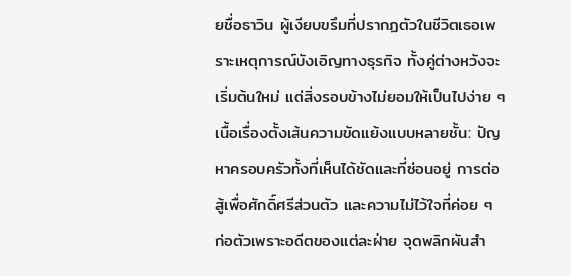ยชื่อธาวิน ผู้เงียบขรึมที่ปรากฏตัวในชีวิตเธอเพราะเหตุการณ์บังเอิญทางธุรกิจ ทั้งคู่ต่างหวังจะเริ่มต้นใหม่ แต่สิ่งรอบข้างไม่ยอมให้เป็นไปง่าย ๆ
เนื้อเรื่องตั้งเส้นความขัดแย้งแบบหลายชั้น: ปัญหาครอบครัวทั้งที่เห็นได้ชัดและที่ซ่อนอยู่ การต่อสู้เพื่อศักดิ์ศรีส่วนตัว และความไม่ไว้ใจที่ค่อย ๆ ก่อตัวเพราะอดีตของแต่ละฝ่าย จุดพลิกผันสำ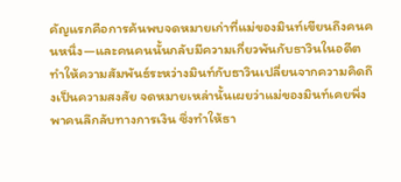คัญแรกคือการค้นพบจดหมายเก่าที่แม่ของมินท์เขียนถึงคนคนหนึ่ง—และคนคนนั้นกลับมีความเกี่ยวพันกับธาวินในอดีต ทำให้ความสัมพันธ์ระหว่างมินท์กับธาวินเปลี่ยนจากความคิดถึงเป็นความสงสัย จดหมายเหล่านั้นเผยว่าแม่ของมินท์เคยพึ่งพาคนลึกลับทางการเงิน ซึ่งทำให้ธา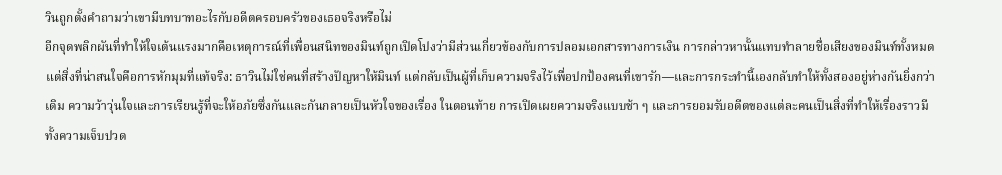วินถูกตั้งคำถามว่าเขามีบทบาทอะไรกับอดีตครอบครัวของเธอจริงหรือไม่
อีกจุดพลิกผันที่ทำให้ใจเต้นแรงมากคือเหตุการณ์ที่เพื่อนสนิทของมินท์ถูกเปิดโปงว่ามีส่วนเกี่ยวข้องกับการปลอมเอกสารทางการเงิน การกล่าวหานั้นแทบทำลายชื่อเสียงของมินท์ทั้งหมด แต่สิ่งที่น่าสนใจคือการหักมุมที่แท้จริง: ธาวินไม่ใช่คนที่สร้างปัญหาให้มินท์ แต่กลับเป็นผู้ที่เก็บความจริงไว้เพื่อปกป้องคนที่เขารัก—และการกระทำนี้เองกลับทำให้ทั้งสองอยู่ห่างกันยิ่งกว่าเดิม ความว้าวุ่นใจและการเรียนรู้ที่จะให้อภัยซึ่งกันและกันกลายเป็นหัวใจของเรื่อง ในตอนท้าย การเปิดเผยความจริงแบบช้า ๆ และการยอมรับอดีตของแต่ละคนเป็นสิ่งที่ทำให้เรื่องราวมีทั้งความเจ็บปวด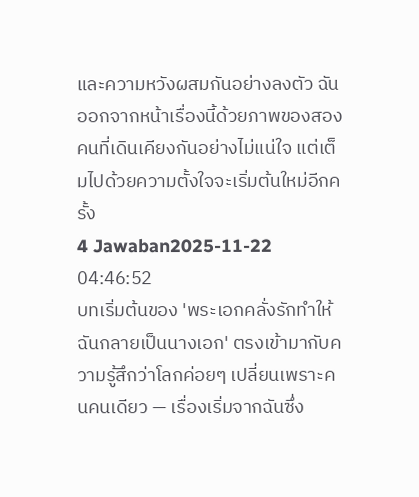และความหวังผสมกันอย่างลงตัว ฉันออกจากหน้าเรื่องนี้ด้วยภาพของสองคนที่เดินเคียงกันอย่างไม่แน่ใจ แต่เต็มไปด้วยความตั้งใจจะเริ่มต้นใหม่อีกครั้ง
4 Jawaban2025-11-22 04:46:52
บทเริ่มต้นของ 'พระเอกคลั่งรักทําให้ฉันกลายเป็นนางเอก' ตรงเข้ามากับความรู้สึกว่าโลกค่อยๆ เปลี่ยนเพราะคนคนเดียว — เรื่องเริ่มจากฉันซึ่ง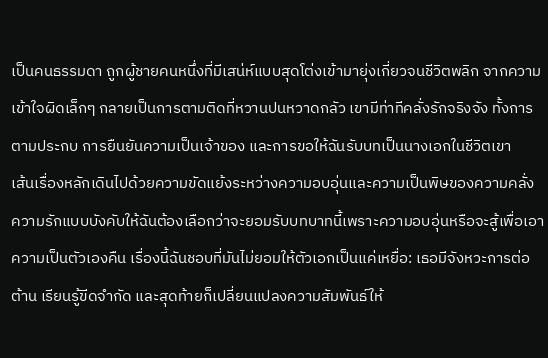เป็นคนธรรมดา ถูกผู้ชายคนหนึ่งที่มีเสน่ห์แบบสุดโต่งเข้ามายุ่งเกี่ยวจนชีวิตพลิก จากความเข้าใจผิดเล็กๆ กลายเป็นการตามติดที่หวานปนหวาดกลัว เขามีท่าทีคลั่งรักจริงจัง ทั้งการตามประกบ การยืนยันความเป็นเจ้าของ และการขอให้ฉันรับบทเป็นนางเอกในชีวิตเขา
เส้นเรื่องหลักเดินไปด้วยความขัดแย้งระหว่างความอบอุ่นและความเป็นพิษของความคลั่ง ความรักแบบบังคับให้ฉันต้องเลือกว่าจะยอมรับบทบาทนี้เพราะความอบอุ่นหรือจะสู้เพื่อเอาความเป็นตัวเองคืน เรื่องนี้ฉันชอบที่มันไม่ยอมให้ตัวเอกเป็นแค่เหยื่อ: เธอมีจังหวะการต่อต้าน เรียนรู้ขีดจำกัด และสุดท้ายก็เปลี่ยนแปลงความสัมพันธ์ให้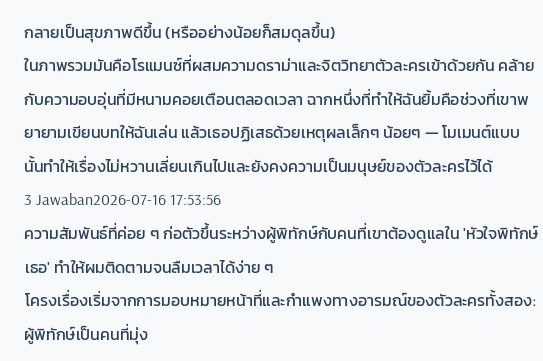กลายเป็นสุขภาพดีขึ้น (หรืออย่างน้อยก็สมดุลขึ้น)
ในภาพรวมมันคือโรแมนซ์ที่ผสมความดราม่าและจิตวิทยาตัวละครเข้าด้วยกัน คล้ายกับความอบอุ่นที่มีหนามคอยเตือนตลอดเวลา ฉากหนึ่งที่ทำให้ฉันยิ้มคือช่วงที่เขาพยายามเขียนบทให้ฉันเล่น แล้วเธอปฏิเสธด้วยเหตุผลเล็กๆ น้อยๆ — โมเมนต์แบบนั้นทำให้เรื่องไม่หวานเลี่ยนเกินไปและยังคงความเป็นมนุษย์ของตัวละครไว้ได้
3 Jawaban2026-07-16 17:53:56
ความสัมพันธ์ที่ค่อย ๆ ก่อตัวขึ้นระหว่างผู้พิทักษ์กับคนที่เขาต้องดูแลใน 'หัวใจพิทักษ์เธอ' ทำให้ผมติดตามจนลืมเวลาได้ง่าย ๆ
โครงเรื่องเริ่มจากการมอบหมายหน้าที่และกำแพงทางอารมณ์ของตัวละครทั้งสอง: ผู้พิทักษ์เป็นคนที่มุ่ง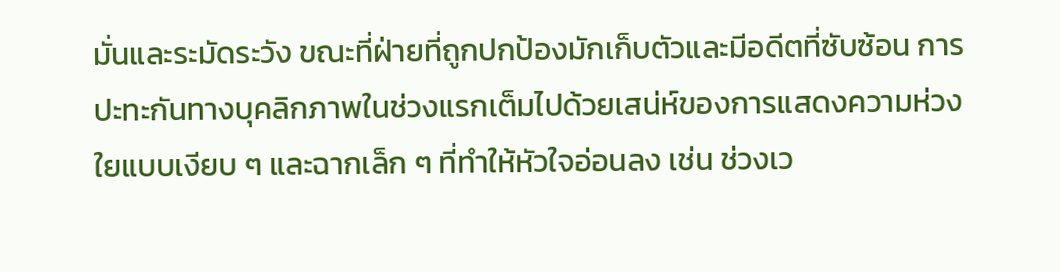มั่นและระมัดระวัง ขณะที่ฝ่ายที่ถูกปกป้องมักเก็บตัวและมีอดีตที่ซับซ้อน การปะทะกันทางบุคลิกภาพในช่วงแรกเต็มไปด้วยเสน่ห์ของการแสดงความห่วงใยแบบเงียบ ๆ และฉากเล็ก ๆ ที่ทำให้หัวใจอ่อนลง เช่น ช่วงเว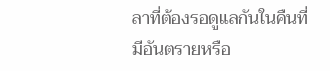ลาที่ต้องรอดูแลกันในคืนที่มีอันตรายหรือ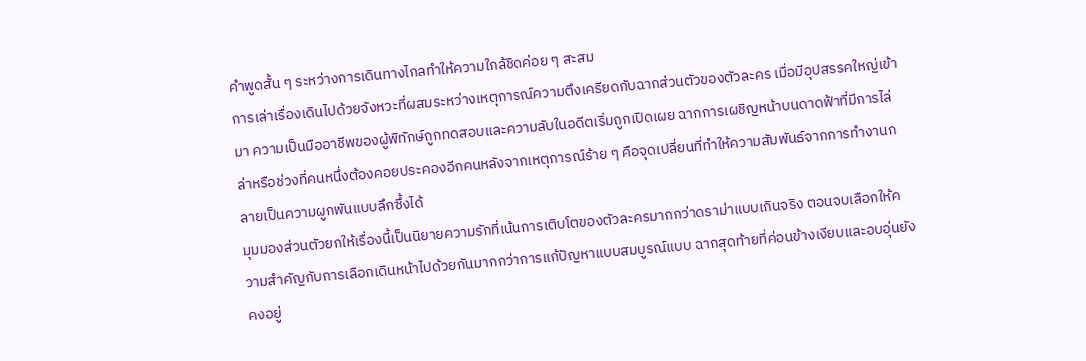คำพูดสั้น ๆ ระหว่างการเดินทางไกลทำให้ความใกล้ชิดค่อย ๆ สะสม
การเล่าเรื่องเดินไปด้วยจังหวะที่ผสมระหว่างเหตุการณ์ความตึงเครียดกับฉากส่วนตัวของตัวละคร เมื่อมีอุปสรรคใหญ่เข้ามา ความเป็นมืออาชีพของผู้พิทักษ์ถูกทดสอบและความลับในอดีตเริ่มถูกเปิดเผย ฉากการเผชิญหน้าบนดาดฟ้าที่มีการไล่ล่าหรือช่วงที่คนหนึ่งต้องคอยประคองอีกคนหลังจากเหตุการณ์ร้าย ๆ คือจุดเปลี่ยนที่ทำให้ความสัมพันธ์จากการทำงานกลายเป็นความผูกพันแบบลึกซึ้งได้
มุมมองส่วนตัวยกให้เรื่องนี้เป็นนิยายความรักที่เน้นการเติบโตของตัวละครมากกว่าดราม่าแบบเกินจริง ตอนจบเลือกให้ความสำคัญกับการเลือกเดินหน้าไปด้วยกันมากกว่าการแก้ปัญหาแบบสมบูรณ์แบบ ฉากสุดท้ายที่ค่อนข้างเงียบและอบอุ่นยังคงอยู่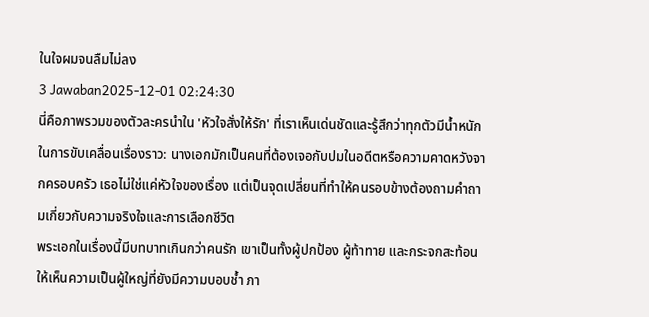ในใจผมจนลืมไม่ลง
3 Jawaban2025-12-01 02:24:30
นี่คือภาพรวมของตัวละครนำใน 'หัวใจสั่งให้รัก' ที่เราเห็นเด่นชัดและรู้สึกว่าทุกตัวมีน้ำหนักในการขับเคลื่อนเรื่องราว: นางเอกมักเป็นคนที่ต้องเจอกับปมในอดีตหรือความคาดหวังจากครอบครัว เธอไม่ใช่แค่หัวใจของเรื่อง แต่เป็นจุดเปลี่ยนที่ทำให้คนรอบข้างต้องถามคำถามเกี่ยวกับความจริงใจและการเลือกชีวิต
พระเอกในเรื่องนี้มีบทบาทเกินกว่าคนรัก เขาเป็นทั้งผู้ปกป้อง ผู้ท้าทาย และกระจกสะท้อนให้เห็นความเป็นผู้ใหญ่ที่ยังมีความบอบช้ำ ภา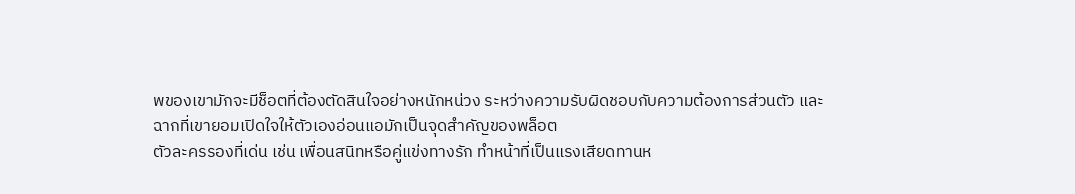พของเขามักจะมีช็อตที่ต้องตัดสินใจอย่างหนักหน่วง ระหว่างความรับผิดชอบกับความต้องการส่วนตัว และฉากที่เขายอมเปิดใจให้ตัวเองอ่อนแอมักเป็นจุดสำคัญของพล็อต
ตัวละครรองที่เด่น เช่น เพื่อนสนิทหรือคู่แข่งทางรัก ทำหน้าที่เป็นแรงเสียดทานห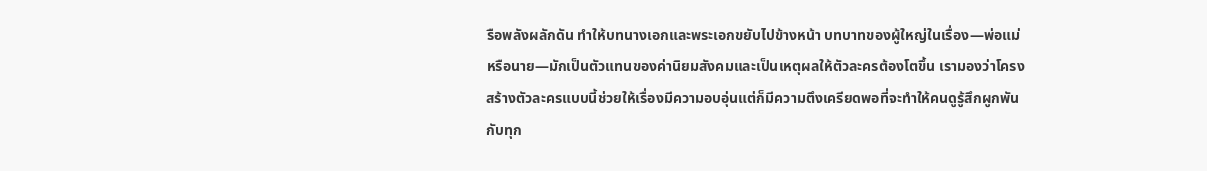รือพลังผลักดัน ทำให้บทนางเอกและพระเอกขยับไปข้างหน้า บทบาทของผู้ใหญ่ในเรื่อง—พ่อแม่ หรือนาย—มักเป็นตัวแทนของค่านิยมสังคมและเป็นเหตุผลให้ตัวละครต้องโตขึ้น เรามองว่าโครงสร้างตัวละครแบบนี้ช่วยให้เรื่องมีความอบอุ่นแต่ก็มีความตึงเครียดพอที่จะทำให้คนดูรู้สึกผูกพันกับทุก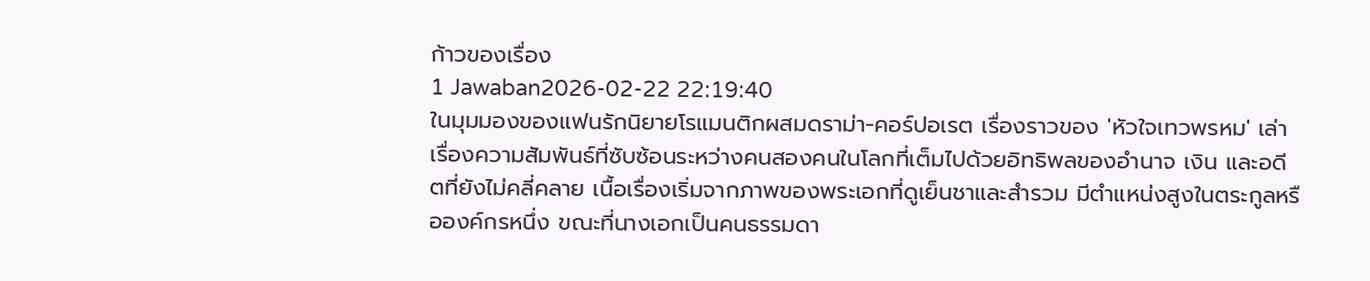ก้าวของเรื่อง
1 Jawaban2026-02-22 22:19:40
ในมุมมองของแฟนรักนิยายโรแมนติกผสมดราม่า-คอร์ปอเรต เรื่องราวของ 'หัวใจเทวพรหม' เล่าเรื่องความสัมพันธ์ที่ซับซ้อนระหว่างคนสองคนในโลกที่เต็มไปด้วยอิทธิพลของอำนาจ เงิน และอดีตที่ยังไม่คลี่คลาย เนื้อเรื่องเริ่มจากภาพของพระเอกที่ดูเย็นชาและสำรวม มีตำแหน่งสูงในตระกูลหรือองค์กรหนึ่ง ขณะที่นางเอกเป็นคนธรรมดา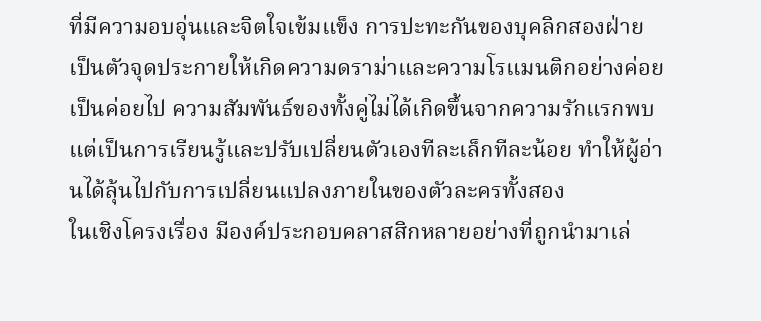ที่มีความอบอุ่นและจิตใจเข้มแข็ง การปะทะกันของบุคลิกสองฝ่ายเป็นตัวจุดประกายให้เกิดความดราม่าและความโรแมนติกอย่างค่อยเป็นค่อยไป ความสัมพันธ์ของทั้งคู่ไม่ได้เกิดขึ้นจากความรักแรกพบ แต่เป็นการเรียนรู้และปรับเปลี่ยนตัวเองทีละเล็กทีละน้อย ทำให้ผู้อ่านได้ลุ้นไปกับการเปลี่ยนแปลงภายในของตัวละครทั้งสอง
ในเชิงโครงเรื่อง มีองค์ประกอบคลาสสิกหลายอย่างที่ถูกนำมาเล่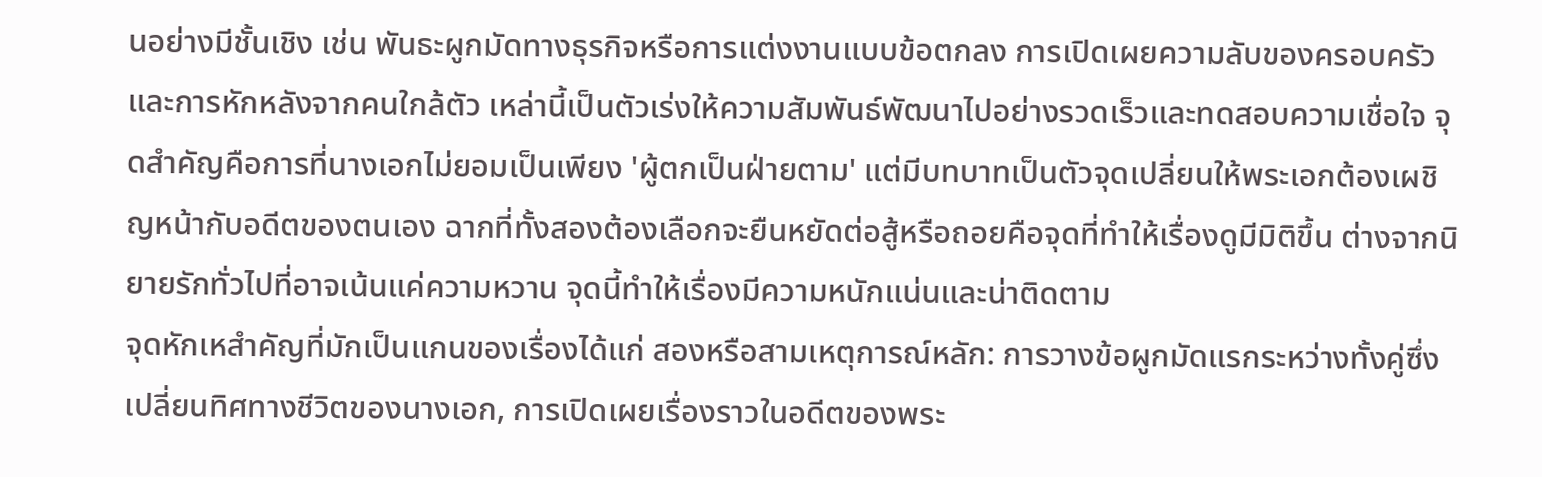นอย่างมีชั้นเชิง เช่น พันธะผูกมัดทางธุรกิจหรือการแต่งงานแบบข้อตกลง การเปิดเผยความลับของครอบครัว และการหักหลังจากคนใกล้ตัว เหล่านี้เป็นตัวเร่งให้ความสัมพันธ์พัฒนาไปอย่างรวดเร็วและทดสอบความเชื่อใจ จุดสำคัญคือการที่นางเอกไม่ยอมเป็นเพียง 'ผู้ตกเป็นฝ่ายตาม' แต่มีบทบาทเป็นตัวจุดเปลี่ยนให้พระเอกต้องเผชิญหน้ากับอดีตของตนเอง ฉากที่ทั้งสองต้องเลือกจะยืนหยัดต่อสู้หรือถอยคือจุดที่ทำให้เรื่องดูมีมิติขึ้น ต่างจากนิยายรักทั่วไปที่อาจเน้นแค่ความหวาน จุดนี้ทำให้เรื่องมีความหนักแน่นและน่าติดตาม
จุดหักเหสำคัญที่มักเป็นแกนของเรื่องได้แก่ สองหรือสามเหตุการณ์หลัก: การวางข้อผูกมัดแรกระหว่างทั้งคู่ซึ่งเปลี่ยนทิศทางชีวิตของนางเอก, การเปิดเผยเรื่องราวในอดีตของพระ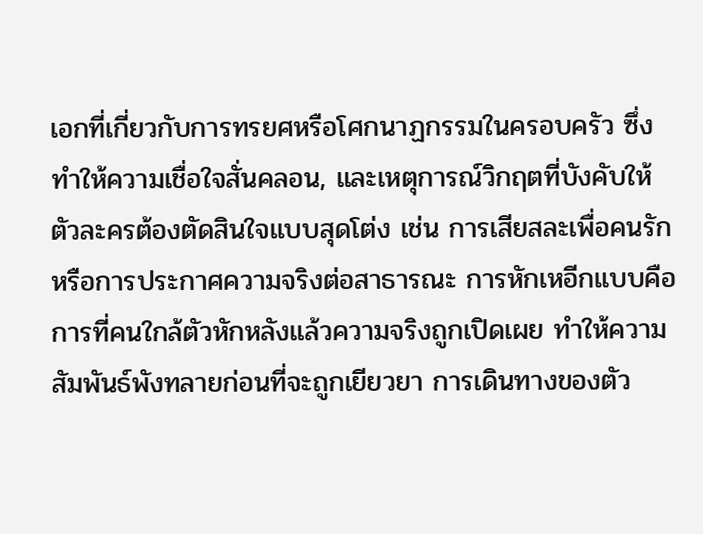เอกที่เกี่ยวกับการทรยศหรือโศกนาฏกรรมในครอบครัว ซึ่งทำให้ความเชื่อใจสั่นคลอน, และเหตุการณ์วิกฤตที่บังคับให้ตัวละครต้องตัดสินใจแบบสุดโต่ง เช่น การเสียสละเพื่อคนรักหรือการประกาศความจริงต่อสาธารณะ การหักเหอีกแบบคือการที่คนใกล้ตัวหักหลังแล้วความจริงถูกเปิดเผย ทำให้ความสัมพันธ์พังทลายก่อนที่จะถูกเยียวยา การเดินทางของตัว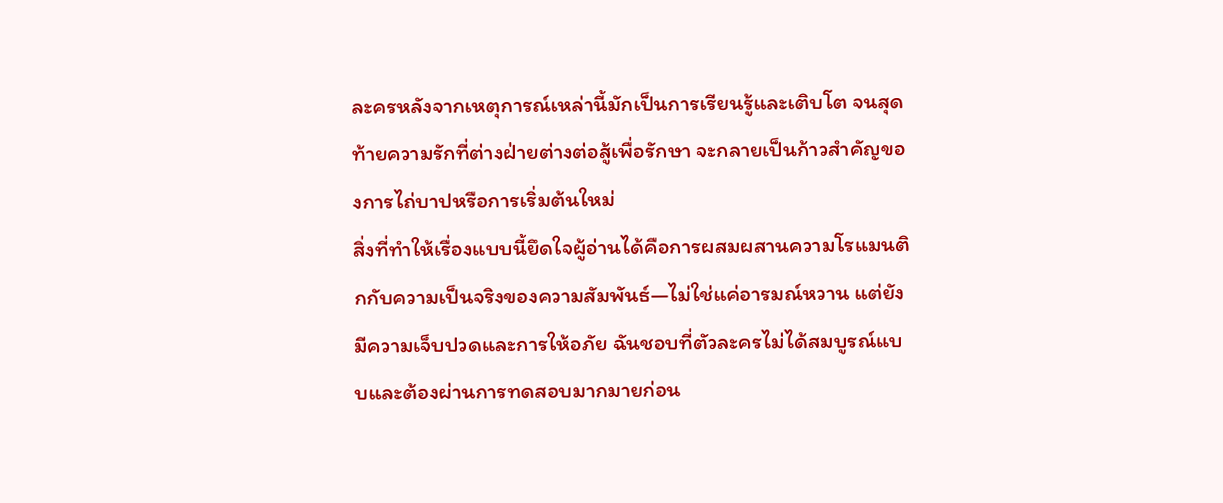ละครหลังจากเหตุการณ์เหล่านี้มักเป็นการเรียนรู้และเติบโต จนสุดท้ายความรักที่ต่างฝ่ายต่างต่อสู้เพื่อรักษา จะกลายเป็นก้าวสำคัญของการไถ่บาปหรือการเริ่มต้นใหม่
สิ่งที่ทำให้เรื่องแบบนี้ยึดใจผู้อ่านได้คือการผสมผสานความโรแมนติกกับความเป็นจริงของความสัมพันธ์—ไม่ใช่แค่อารมณ์หวาน แต่ยังมีความเจ็บปวดและการให้อภัย ฉันชอบที่ตัวละครไม่ได้สมบูรณ์แบบและต้องผ่านการทดสอบมากมายก่อน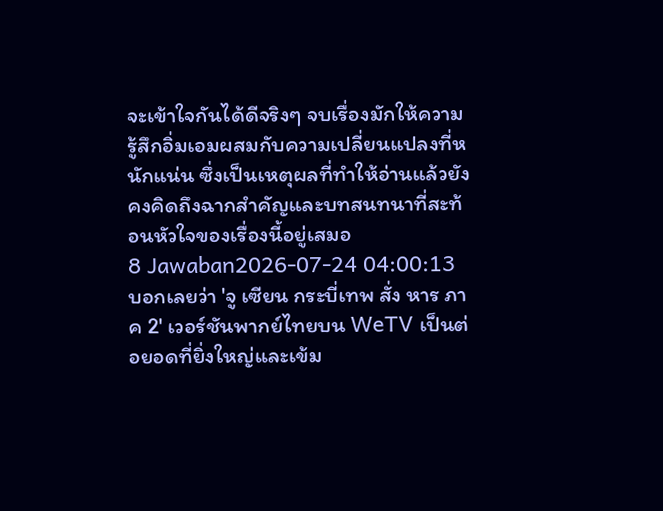จะเข้าใจกันได้ดีจริงๆ จบเรื่องมักให้ความรู้สึกอิ่มเอมผสมกับความเปลี่ยนแปลงที่หนักแน่น ซึ่งเป็นเหตุผลที่ทำให้อ่านแล้วยังคงคิดถึงฉากสำคัญและบทสนทนาที่สะท้อนหัวใจของเรื่องนี้อยู่เสมอ
8 Jawaban2026-07-24 04:00:13
บอกเลยว่า 'จู เซียน กระบี่เทพ สั่ง หาร ภาค 2' เวอร์ชันพากย์ไทยบน WeTV เป็นต่อยอดที่ยิ่งใหญ่และเข้ม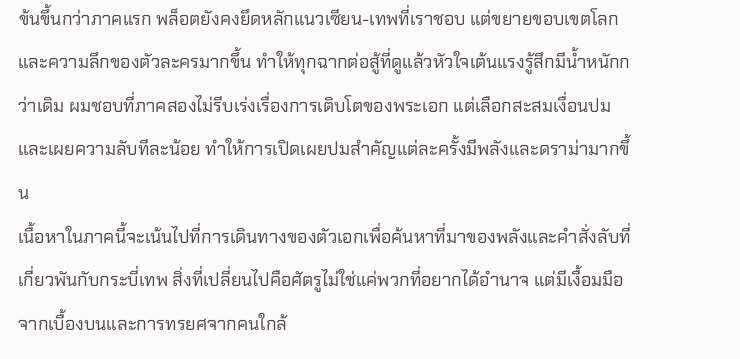ข้นขึ้นกว่าภาคแรก พล็อตยังคงยึดหลักแนวเซียน-เทพที่เราชอบ แต่ขยายขอบเขตโลกและความลึกของตัวละครมากขึ้น ทำให้ทุกฉากต่อสู้ที่ดูแล้วหัวใจเต้นแรงรู้สึกมีน้ำหนักกว่าเดิม ผมชอบที่ภาคสองไม่รีบเร่งเรื่องการเติบโตของพระเอก แต่เลือกสะสมเงื่อนปมและเผยความลับทีละน้อย ทำให้การเปิดเผยปมสำคัญแต่ละครั้งมีพลังและดราม่ามากขึ้น
เนื้อหาในภาคนี้จะเน้นไปที่การเดินทางของตัวเอกเพื่อค้นหาที่มาของพลังและคำสั่งลับที่เกี่ยวพันกับกระบี่เทพ สิ่งที่เปลี่ยนไปคือศัตรูไม่ใช่แค่พวกที่อยากได้อำนาจ แต่มีเงื้อมมือจากเบื้องบนและการทรยศจากคนใกล้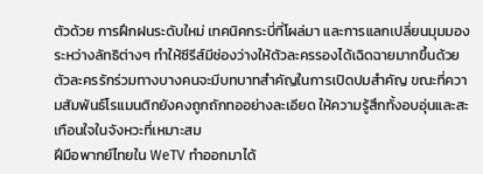ตัวด้วย การฝึกฝนระดับใหม่ เทคนิคกระบี่ที่โผล่มา และการแลกเปลี่ยนมุมมองระหว่างลัทธิต่างๆ ทำให้ซีรีส์มีช่องว่างให้ตัวละครรองได้เฉิดฉายมากขึ้นด้วย ตัวละครรักร่วมทางบางคนจะมีบทบาทสำคัญในการเปิดปมสำคัญ ขณะที่ความสัมพันธ์โรแมนติกยังคงถูกถักทออย่างละเอียด ให้ความรู้สึกทั้งอบอุ่นและสะเทือนใจในจังหวะที่เหมาะสม
ฝีมือพากย์ไทยใน WeTV ทำออกมาได้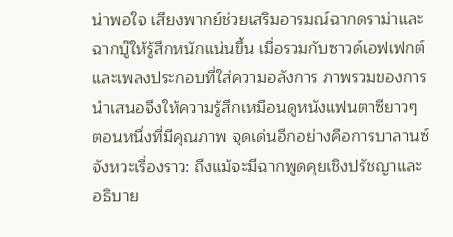น่าพอใจ เสียงพากย์ช่วยเสริมอารมณ์ฉากดราม่าและฉากบู๊ให้รู้สึกหนักแน่นขึ้น เมื่อรวมกับซาวด์เอฟเฟกต์และเพลงประกอบที่ใส่ความอลังการ ภาพรวมของการนำเสนอจึงให้ความรู้สึกเหมือนดูหนังแฟนตาซียาวๆ ตอนหนึ่งที่มีคุณภาพ จุดเด่นอีกอย่างคือการบาลานซ์จังหวะเรื่องราว: ถึงแม้จะมีฉากพูดคุยเชิงปรัชญาและอธิบาย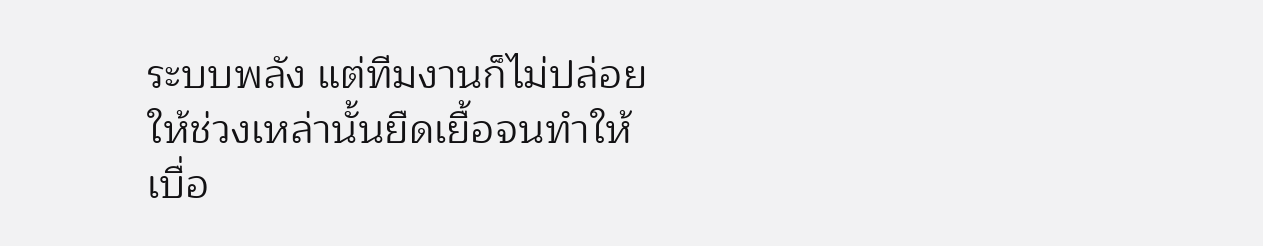ระบบพลัง แต่ทีมงานก็ไม่ปล่อยให้ช่วงเหล่านั้นยืดเยื้อจนทำให้เบื่อ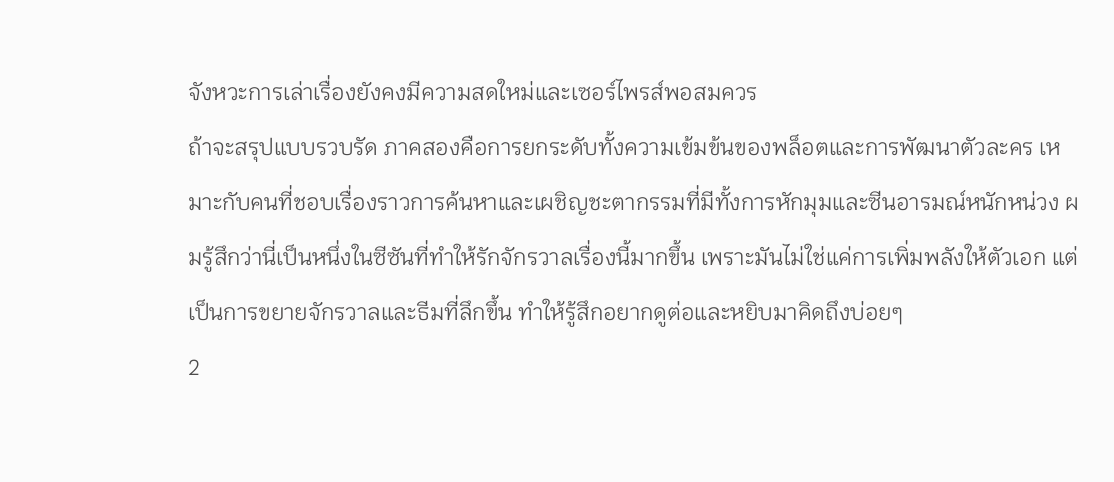จังหวะการเล่าเรื่องยังคงมีความสดใหม่และเซอร์ไพรส์พอสมควร
ถ้าจะสรุปแบบรวบรัด ภาคสองคือการยกระดับทั้งความเข้มข้นของพล็อตและการพัฒนาตัวละคร เหมาะกับคนที่ชอบเรื่องราวการค้นหาและเผชิญชะตากรรมที่มีทั้งการหักมุมและซีนอารมณ์หนักหน่วง ผมรู้สึกว่านี่เป็นหนึ่งในซีซันที่ทำให้รักจักรวาลเรื่องนี้มากขึ้น เพราะมันไม่ใช่แค่การเพิ่มพลังให้ตัวเอก แต่เป็นการขยายจักรวาลและธีมที่ลึกขึ้น ทำให้รู้สึกอยากดูต่อและหยิบมาคิดถึงบ่อยๆ
2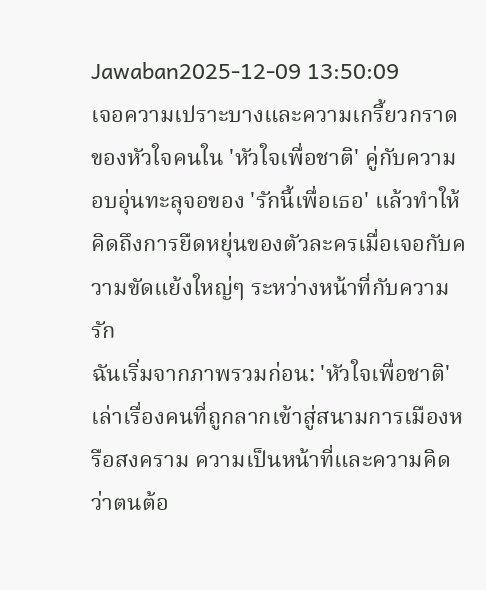Jawaban2025-12-09 13:50:09
เจอความเปราะบางและความเกรี้ยวกราดของหัวใจคนใน 'หัวใจเพื่อชาติ' คู่กับความอบอุ่นทะลุจอของ 'รักนี้เพื่อเธอ' แล้วทำให้คิดถึงการยืดหยุ่นของตัวละครเมื่อเจอกับความขัดแย้งใหญ่ๆ ระหว่างหน้าที่กับความรัก
ฉันเริ่มจากภาพรวมก่อน: 'หัวใจเพื่อชาติ' เล่าเรื่องคนที่ถูกลากเข้าสู่สนามการเมืองหรือสงคราม ความเป็นหน้าที่และความคิดว่าตนต้อ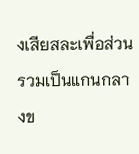งเสียสละเพื่อส่วนรวมเป็นแกนกลางข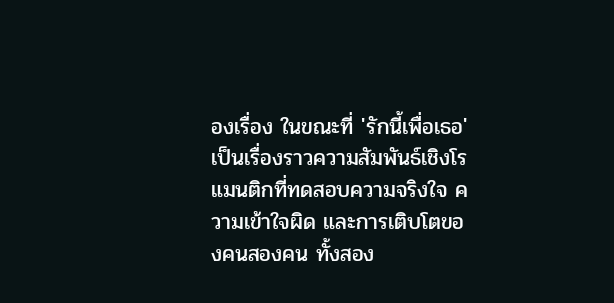องเรื่อง ในขณะที่ 'รักนี้เพื่อเธอ' เป็นเรื่องราวความสัมพันธ์เชิงโรแมนติกที่ทดสอบความจริงใจ ความเข้าใจผิด และการเติบโตของคนสองคน ทั้งสอง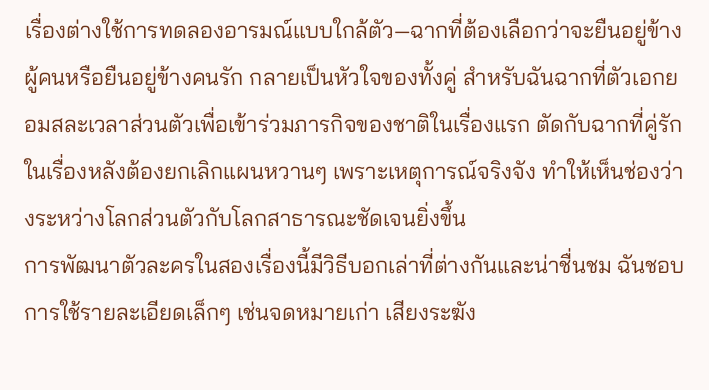เรื่องต่างใช้การทดลองอารมณ์แบบใกล้ตัว—ฉากที่ต้องเลือกว่าจะยืนอยู่ข้างผู้คนหรือยืนอยู่ข้างคนรัก กลายเป็นหัวใจของทั้งคู่ สำหรับฉันฉากที่ตัวเอกยอมสละเวลาส่วนตัวเพื่อเข้าร่วมภารกิจของชาติในเรื่องแรก ตัดกับฉากที่คู่รักในเรื่องหลังต้องยกเลิกแผนหวานๆ เพราะเหตุการณ์จริงจัง ทำให้เห็นช่องว่างระหว่างโลกส่วนตัวกับโลกสาธารณะชัดเจนยิ่งขึ้น
การพัฒนาตัวละครในสองเรื่องนี้มีวิธีบอกเล่าที่ต่างกันและน่าชื่นชม ฉันชอบการใช้รายละเอียดเล็กๆ เช่นจดหมายเก่า เสียงระฆัง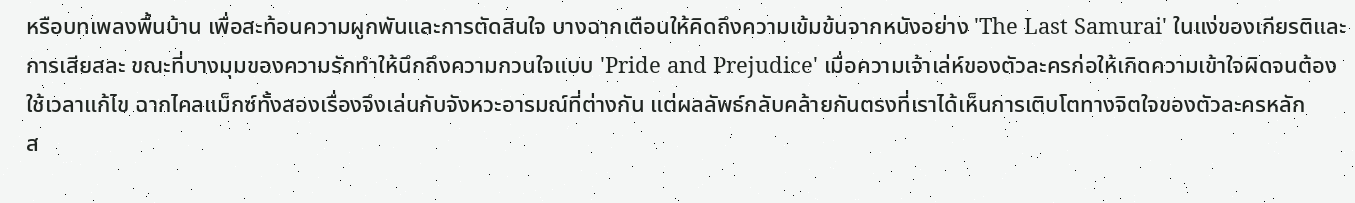หรือบทเพลงพื้นบ้าน เพื่อสะท้อนความผูกพันและการตัดสินใจ บางฉากเตือนให้คิดถึงความเข้มข้นจากหนังอย่าง 'The Last Samurai' ในแง่ของเกียรติและการเสียสละ ขณะที่บางมุมของความรักทำให้นึกถึงความกวนใจแบบ 'Pride and Prejudice' เมื่อความเจ้าเล่ห์ของตัวละครก่อให้เกิดความเข้าใจผิดจนต้องใช้เวลาแก้ไข ฉากไคลแม็กซ์ทั้งสองเรื่องจึงเล่นกับจังหวะอารมณ์ที่ต่างกัน แต่ผลลัพธ์กลับคล้ายกันตรงที่เราได้เห็นการเติบโตทางจิตใจของตัวละครหลัก
ส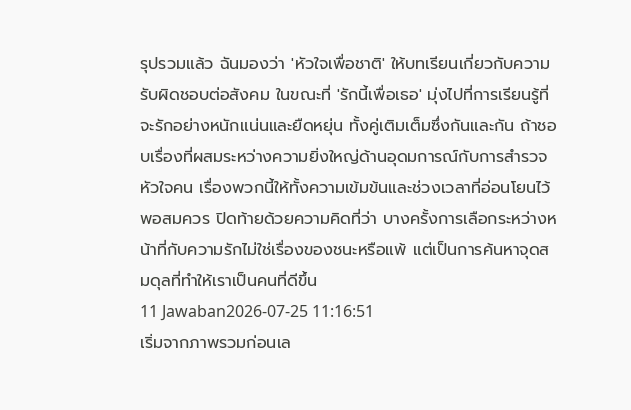รุปรวมแล้ว ฉันมองว่า 'หัวใจเพื่อชาติ' ให้บทเรียนเกี่ยวกับความรับผิดชอบต่อสังคม ในขณะที่ 'รักนี้เพื่อเธอ' มุ่งไปที่การเรียนรู้ที่จะรักอย่างหนักแน่นและยืดหยุ่น ทั้งคู่เติมเต็มซึ่งกันและกัน ถ้าชอบเรื่องที่ผสมระหว่างความยิ่งใหญ่ด้านอุดมการณ์กับการสำรวจหัวใจคน เรื่องพวกนี้ให้ทั้งความเข้มข้นและช่วงเวลาที่อ่อนโยนไว้พอสมควร ปิดท้ายด้วยความคิดที่ว่า บางครั้งการเลือกระหว่างหน้าที่กับความรักไม่ใช่เรื่องของชนะหรือแพ้ แต่เป็นการค้นหาจุดสมดุลที่ทำให้เราเป็นคนที่ดีขึ้น
11 Jawaban2026-07-25 11:16:51
เริ่มจากภาพรวมก่อนเล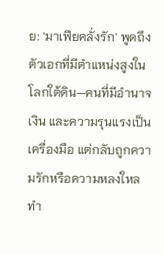ย: 'มาเฟียคลั่งรัก' พูดถึงตัวเอกที่มีตำแหน่งสูงในโลกใต้ดิน—คนที่มีอำนาจ เงิน และความรุนแรงเป็นเครื่องมือ แต่กลับถูกความรักหรือความหลงใหลทำ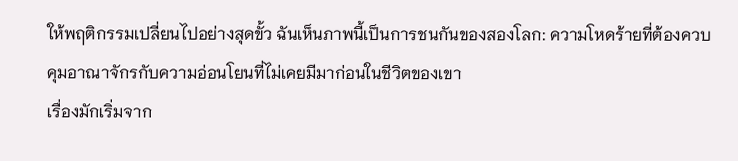ให้พฤติกรรมเปลี่ยนไปอย่างสุดขั้ว ฉันเห็นภาพนี้เป็นการชนกันของสองโลก: ความโหดร้ายที่ต้องควบคุมอาณาจักรกับความอ่อนโยนที่ไม่เคยมีมาก่อนในชีวิตของเขา
เรื่องมักเริ่มจาก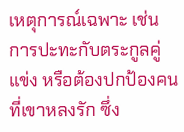เหตุการณ์เฉพาะ เช่น การปะทะกับตระกูลคู่แข่ง หรือต้องปกป้องคนที่เขาหลงรัก ซึ่ง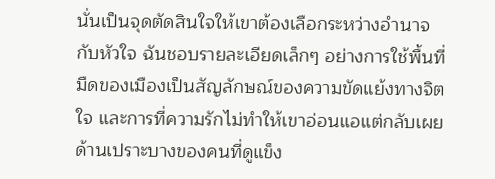นั่นเป็นจุดตัดสินใจให้เขาต้องเลือกระหว่างอำนาจกับหัวใจ ฉันชอบรายละเอียดเล็กๆ อย่างการใช้พื้นที่มืดของเมืองเป็นสัญลักษณ์ของความขัดแย้งทางจิตใจ และการที่ความรักไม่ทำให้เขาอ่อนแอแต่กลับเผยด้านเปราะบางของคนที่ดูแข็ง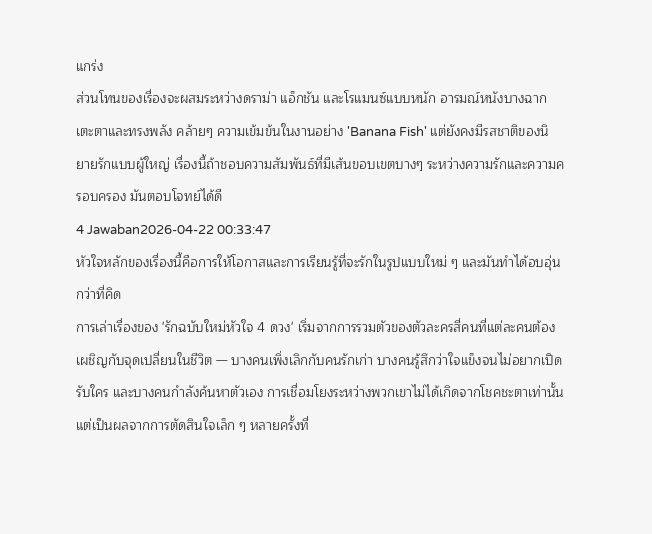แกร่ง
ส่วนโทนของเรื่องจะผสมระหว่างดราม่า แอ็กชัน และโรแมนซ์แบบหนัก อารมณ์หนังบางฉากเตะตาและทรงพลัง คล้ายๆ ความเข้มข้นในงานอย่าง 'Banana Fish' แต่ยังคงมีรสชาติของนิยายรักแบบผู้ใหญ่ เรื่องนี้ถ้าชอบความสัมพันธ์ที่มีเส้นขอบเขตบางๆ ระหว่างความรักและความครอบครอง มันตอบโจทย์ได้ดี
4 Jawaban2026-04-22 00:33:47
หัวใจหลักของเรื่องนี้คือการให้โอกาสและการเรียนรู้ที่จะรักในรูปแบบใหม่ ๆ และมันทำได้อบอุ่นกว่าที่คิด
การเล่าเรื่องของ 'รักฉบับใหม่หัวใจ 4 ดวง' เริ่มจากการรวมตัวของตัวละครสี่คนที่แต่ละคนต้องเผชิญกับจุดเปลี่ยนในชีวิต — บางคนเพิ่งเลิกกับคนรักเก่า บางคนรู้สึกว่าใจแข็งจนไม่อยากเปิดรับใคร และบางคนกำลังค้นหาตัวเอง การเชื่อมโยงระหว่างพวกเขาไม่ได้เกิดจากโชคชะตาเท่านั้น แต่เป็นผลจากการตัดสินใจเล็ก ๆ หลายครั้งที่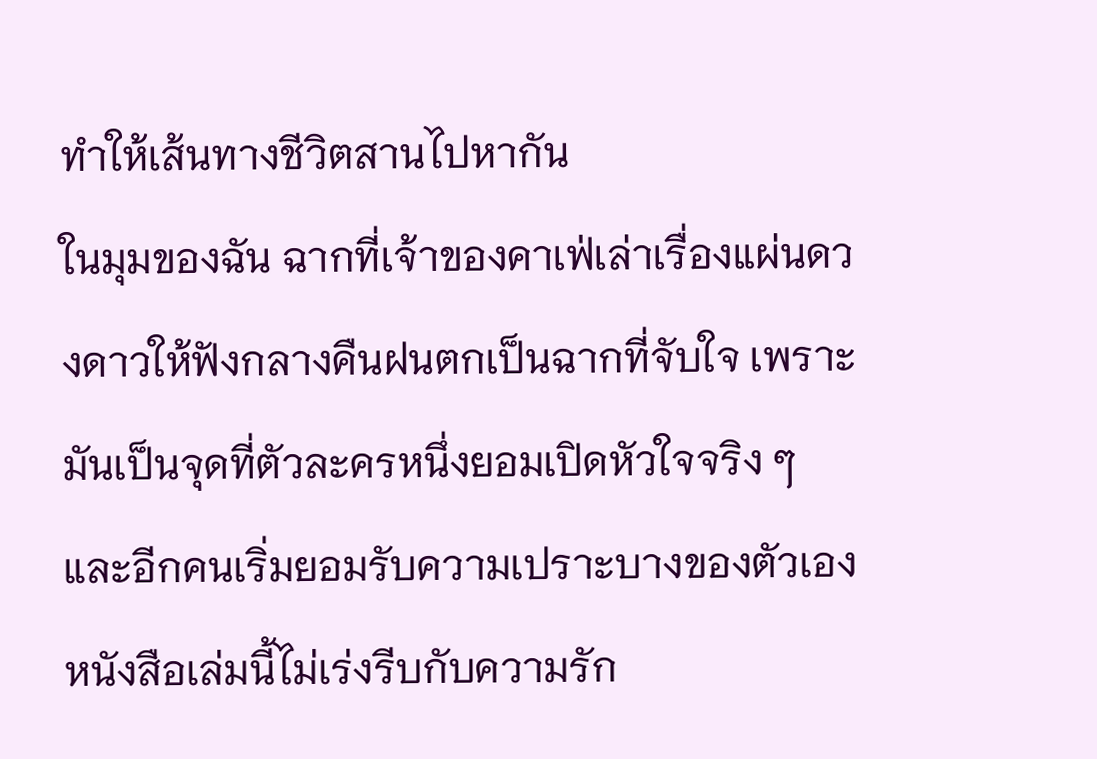ทำให้เส้นทางชีวิตสานไปหากัน
ในมุมของฉัน ฉากที่เจ้าของคาเฟ่เล่าเรื่องแผ่นดวงดาวให้ฟังกลางคืนฝนตกเป็นฉากที่จับใจ เพราะมันเป็นจุดที่ตัวละครหนึ่งยอมเปิดหัวใจจริง ๆ และอีกคนเริ่มยอมรับความเปราะบางของตัวเอง หนังสือเล่มนี้ไม่เร่งรีบกับความรัก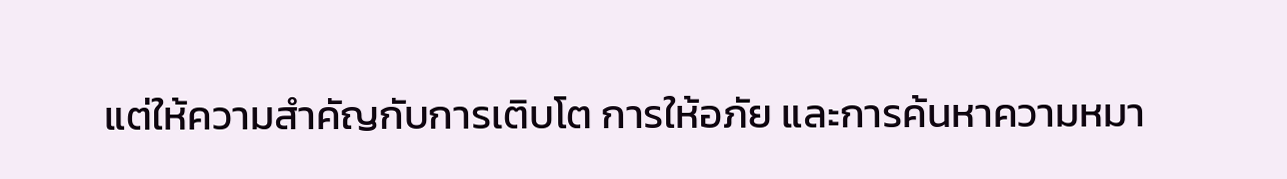แต่ให้ความสำคัญกับการเติบโต การให้อภัย และการค้นหาความหมา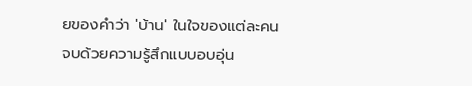ยของคำว่า 'บ้าน' ในใจของแต่ละคน จบด้วยความรู้สึกแบบอบอุ่น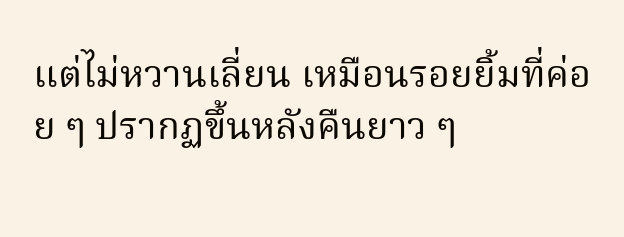แต่ไม่หวานเลี่ยน เหมือนรอยยิ้มที่ค่อย ๆ ปรากฏขึ้นหลังคืนยาว ๆ